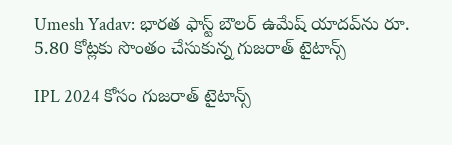Umesh Yadav: భారత ఫాస్ట్ బౌలర్ ఉమేష్ యాదవ్‌ను రూ. 5.80 కోట్లకు సొంతం చేసుకున్న గుజరాత్ టైటాన్స్

IPL 2024 కోసం గుజరాత్ టైటాన్స్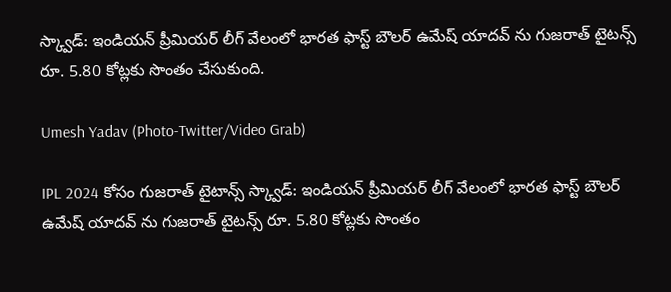స్క్వాడ్: ఇండియన్ ప్రీమియర్ లీగ్ వేలంలో భారత ఫాస్ట్ బౌలర్ ఉమేష్ యాదవ్ ను గుజరాత్ టైటన్స్ రూ. 5.80 కోట్లకు సొంతం చేసుకుంది.

Umesh Yadav (Photo-Twitter/Video Grab)

IPL 2024 కోసం గుజరాత్ టైటాన్స్ స్క్వాడ్: ఇండియన్ ప్రీమియర్ లీగ్ వేలంలో భారత ఫాస్ట్ బౌలర్ ఉమేష్ యాదవ్ ను గుజరాత్ టైటన్స్ రూ. 5.80 కోట్లకు సొంతం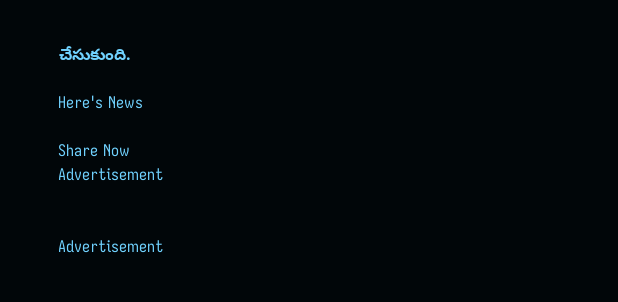చేసుకుంది.

Here's News

Share Now
Advertisement


Advertisement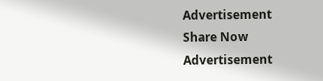Advertisement
Share Now
Advertisement